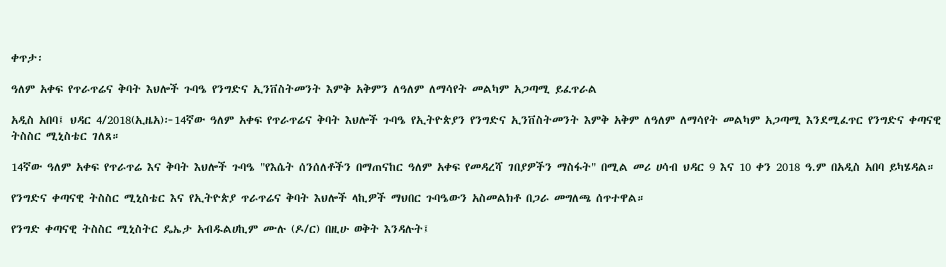ቀጥታ፡

ዓለም አቀፍ የጥራጥሬና ቅባት እህሎች ጉባዔ የንግድና ኢንቨስትመንት እምቅ አቅምን ለዓለም ለማሳየት መልካም አጋጣሚ ይፈጥራል

አዲስ አበባ፤ ህዳር 4/2018(ኢዜአ)፦14ኛው ዓለም አቀፍ የጥራጥሬና ቅባት እህሎች ጉባዔ የኢትዮጵያን የንግድና ኢንቨስትመንት እምቅ አቅም ለዓለም ለማሳየት መልካም አጋጣሚ እንደሚፈጥር የንግድና ቀጣናዊ ትስስር ሚኒስቴር ገለጸ።

14ኛው ዓለም አቀፍ የጥራጥሬ እና ቅባት እህሎች ጉባዔ "የእሴት ሰንሰለቶችን በማጠናከር ዓለም አቀፍ የመዳረሻ ገበያዎችን ማስፋት" በሚል መሪ ሀሳብ ህዳር 9 እና 10 ቀን 2018 ዓ.ም በአዲስ አበባ ይካሄዳል።

የንግድና ቀጣናዊ ትስስር ሚኒስቴር እና የኢትዮጵያ ጥራጥሬና ቅባት እህሎች ላኪዎች ማህበር ጉባዔውን አስመልክቶ በጋራ መግለጫ ሰጥተዋል።

የንግድ ቀጣናዊ ትስስር ሚኒስትር ዴኤታ አብዱልሀኪም ሙሉ (ዶ/ር) በዚሁ ወቅት እንዳሉት፤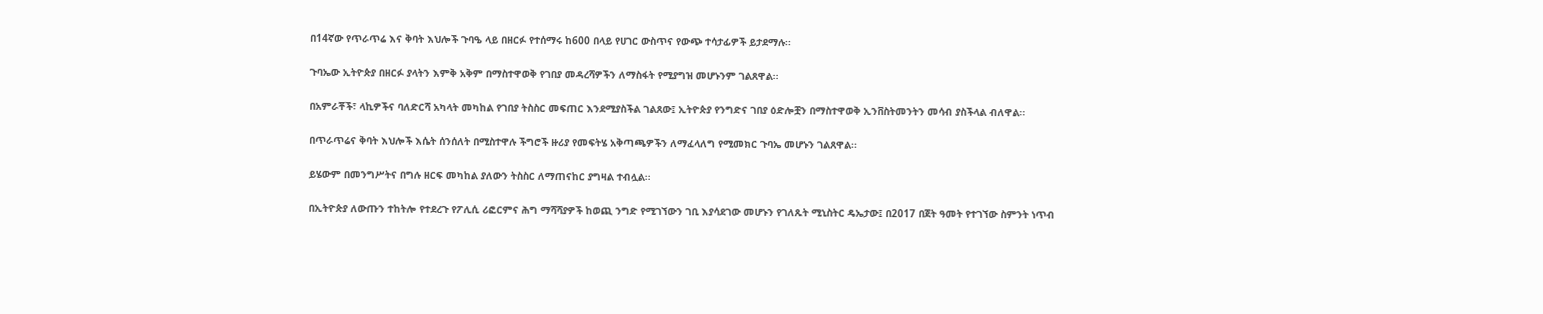በ14ኛው የጥራጥሬ እና ቅባት እህሎች ጉባዔ ላይ በዘርፉ የተሰማሩ ከ600 በላይ የሀገር ውስጥና የውጭ ተሳታፊዎች ይታደማሉ፡፡

ጉባኤው ኢትዮጵያ በዘርፉ ያላትን እምቅ አቅም በማስተዋወቅ የገበያ መዳረሻዎችን ለማስፋት የሚያግዝ መሆኑንም ገልጸዋል፡፡

በአምራቾች፣ ላኪዎችና ባለድርሻ አካላት መካከል የገበያ ትስስር መፍጠር እንደሚያስችል ገልጸው፤ ኢትዮጵያ የንግድና ገበያ ዕድሎቿን በማስተዋወቅ ኢንቨስትመንትን መሳብ ያስችላል ብለዋል፡፡

በጥራጥሬና ቅባት እህሎች እሴት ሰንሰለት በሚስተዋሉ ችግሮች ዙሪያ የመፍትሄ አቅጣጫዎችን ለማፈላለግ የሚመክር ጉባኤ መሆኑን ገልጸዋል፡፡

ይሄውም በመንግሥትና በግሉ ዘርፍ መካከል ያለውን ትስስር ለማጠናከር ያግዛል ተብሏል፡፡

በኢትዮጵያ ለውጡን ተከትሎ የተደረጉ የፖሊሲ ሪፎርምና ሕግ ማሻሻያዎች ከወጪ ንግድ የሚገኘውን ገቢ እያሳደገው መሆኑን የገለጹት ሚኒስትር ዴኤታው፤ በ2017 በጀት ዓመት የተገኘው ስምንት ነጥብ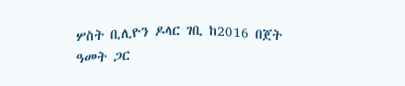ሦስት ቢሊዮን ዶላር ገቢ ከ2016 በጀት ዓመት ጋር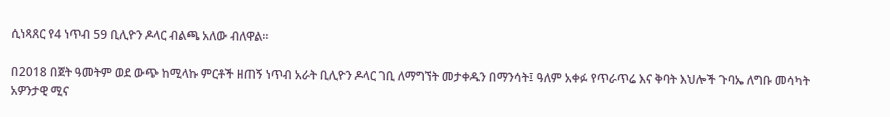ሲነጻጸር የ4 ነጥብ 59 ቢሊዮን ዶላር ብልጫ አለው ብለዋል።

በ2018 በጀት ዓመትም ወደ ውጭ ከሚላኩ ምርቶች ዘጠኝ ነጥብ አራት ቢሊዮን ዶላር ገቢ ለማግኘት መታቀዱን በማንሳት፤ ዓለም አቀፉ የጥራጥሬ እና ቅባት እህሎች ጉባኤ ለግቡ መሳካት አዎንታዊ ሚና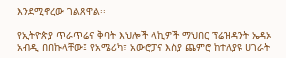እንደሚኖረው ገልጸዋል፡፡

የኢትዮጵያ ጥራጥሬና ቅባት እህሎች ላኪዎች ማህበር ፕሬዝዳንት ኤዳኦ አብዲ በበኩላቸው፤ የአሜሪካ፣ አውሮፓና እስያ ጨምሮ ከተለያዩ ሀገራት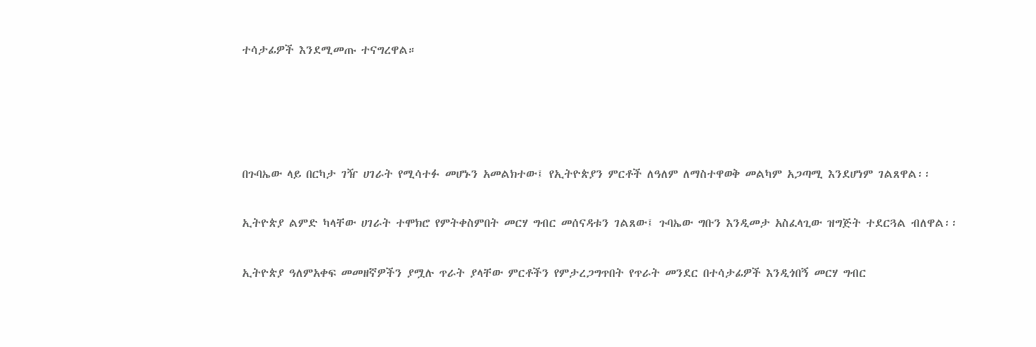ተሳታፊዎች እንደሚመጡ ተናግረዋል።




በጉባኤው ላይ በርካታ ገዥ ሀገራት የሚሳተፉ መሆኑን አመልክተው፤ የኢትዮጵያን ምርቶች ለዓለም ለማስተዋወቅ መልካም አጋጣሚ እንደሆነም ገልጸዋል፡፡

ኢትዮጵያ ልምድ ካላቸው ሀገራት ተሞክሮ የምትቀስምበት መርሃ ግብር መሰናዳቱን ገልጸው፤ ጉባኤው ግቡን እንዲመታ አስፈላጊው ዝግጅት ተደርጓል ብለዋል፡፡

ኢትዮጵያ ዓለምአቀፍ መመዘኛዎችን ያሟሉ ጥራት ያላቸው ምርቶችን የምታረጋግጥበት የጥራት መንደር በተሳታፊዎች እንዲጎበኝ መርሃ ግብር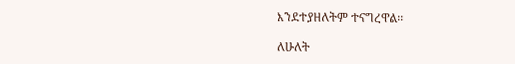እንደተያዘለትም ተናግረዋል፡፡

ለሁለት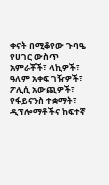ቀናት በሚቆየው ጉባዔ የሀገር ውስጥ አምራቾች፣ ላኪዎች፣ ዓለም አቀፍ ገዥዎች፣ ፖሊሲ አውጪዎች፣ የፋይናንስ ተቋማት፣ ዲፕሎማቶችና ከፍተኛ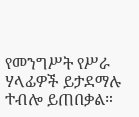የመንግሥት የሥራ ሃላፊዎች ይታደማሉ ተብሎ ይጠበቃል።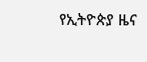የኢትዮጵያ ዜና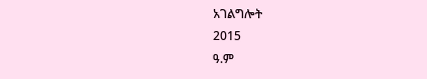አገልግሎት
2015
ዓ.ም